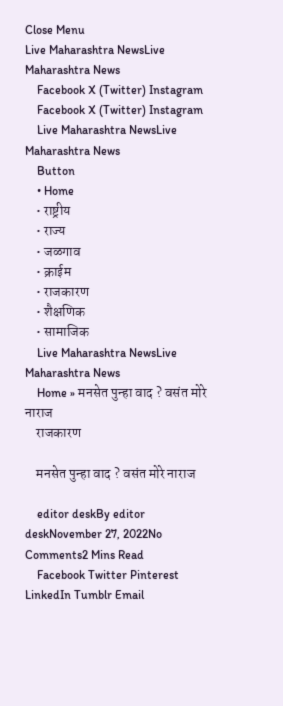Close Menu
Live Maharashtra NewsLive Maharashtra News
    Facebook X (Twitter) Instagram
    Facebook X (Twitter) Instagram
    Live Maharashtra NewsLive Maharashtra News
    Button
    • Home
    • राष्ट्रीय
    • राज्य
    • जळगाव
    • क्राईम
    • राजकारण
    • शैक्षणिक
    • सामाजिक
    Live Maharashtra NewsLive Maharashtra News
    Home » मनसेत पुन्हा वाद ? वसंत मोरे नाराज
    राजकारण

    मनसेत पुन्हा वाद ? वसंत मोरे नाराज

    editor deskBy editor deskNovember 27, 2022No Comments2 Mins Read
    Facebook Twitter Pinterest LinkedIn Tumblr Email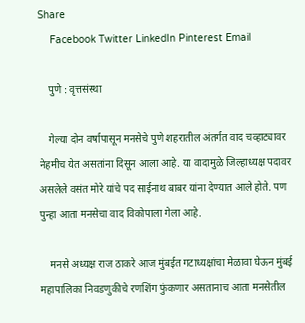Share
    Facebook Twitter LinkedIn Pinterest Email

    पुणे : वृत्तसंस्था

    गेल्या दोन वर्षापासून मनसेचे पुणे शहरातील अंतर्गत वाद चव्हाट्यावर नेहमीच येत असतांना दिसून आला आहे. या वादामुळे जिल्हाध्यक्ष पदावर असलेले वसंत मोरे यांचे पद साईनाथ बाबर यांना देण्यात आले होते. पण पुन्हा आता मनसेचा वाद विकोपाला गेला आहे.

    मनसे अध्यक्ष राज ठाकरे आज मुंबईत गटाध्यक्षांचा मेळावा घेऊन मुंबई महापालिका निवडणुकीचे रणशिंग फुंकणार असतानाच आता मनसेतील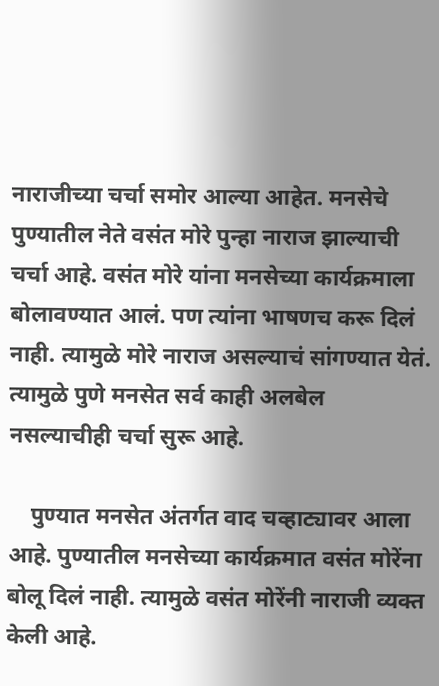नाराजीच्या चर्चा समोर आल्या आहेत. मनसेचे पुण्यातील नेते वसंत मोरे पुन्हा नाराज झाल्याची चर्चा आहे. वसंत मोरे यांना मनसेच्या कार्यक्रमाला बोलावण्यात आलं. पण त्यांना भाषणच करू दिलं नाही. त्यामुळे मोरे नाराज असल्याचं सांगण्यात येतं. त्यामुळे पुणे मनसेत सर्व काही अलबेल नसल्याचीही चर्चा सुरू आहे.

    पुण्यात मनसेत अंतर्गत वाद चव्हाट्यावर आला आहे. पुण्यातील मनसेच्या कार्यक्रमात वसंत मोरेंना बोलू दिलं नाही. त्यामुळे वसंत मोरेंनी नाराजी व्यक्त केली आहे.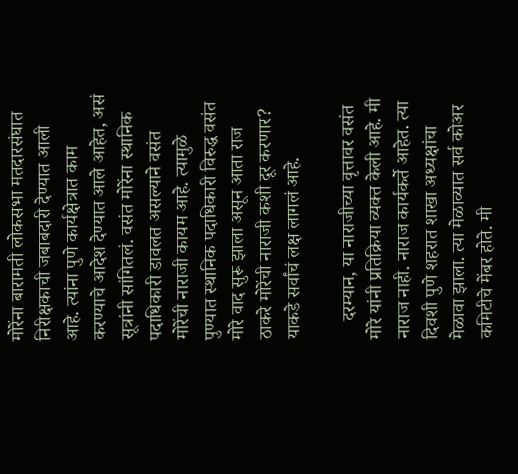मोरेंना बारामती लोकसभा मतदारसंघात निरीक्षकाची जबाबदारी देण्यात आली आहे. त्यांना पुणे कार्यक्षेत्रात काम करण्याचे आदेश देण्यात आले आहेत, असं सूत्रांनी सांगितलं. वसंत मोरेंना स्थानिक पदाधिकारी डावलत असल्याने वसंत मोरेंची नाराजी कायम आहे. त्यामुळे पुण्यात स्थानिक पदाधिकारी विरुद्ध वसंत मोरे वाद सुरू झाला असून आता राज ठाकरे मोरेंची नाराजी कशी दूर करणार? याकडे सर्वांचं लक्ष लागलं आहे.

    दरम्यान, या नाराजीच्या वृत्तावर वसंत मोरे यांनी प्रतिक्रिया व्यक्त केली आहे. मी नाराज नाही. नाराज कार्यकर्ते आहेत. त्या दिवशी पुणे शहरात शाखा अध्यक्षांचा मेळावा झाला. त्या मेळाव्यात सर्व कोअर कमिटीचे मेंबर होते. मी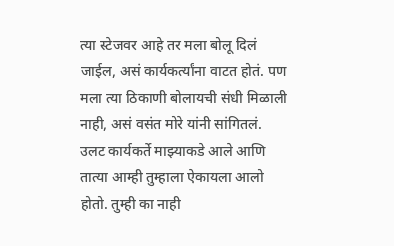त्या स्टेजवर आहे तर मला बोलू दिलं जाईल, असं कार्यकर्त्यांना वाटत होतं. पण मला त्या ठिकाणी बोलायची संधी मिळाली नाही, असं वसंत मोरे यांनी सांगितलं. उलट कार्यकर्ते माझ्याकडे आले आणि तात्या आम्ही तुम्हाला ऐकायला आलो होतो. तुम्ही का नाही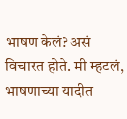भाषण केलं? असं विचारत होते. मी म्हटलं, भाषणाच्या यादीत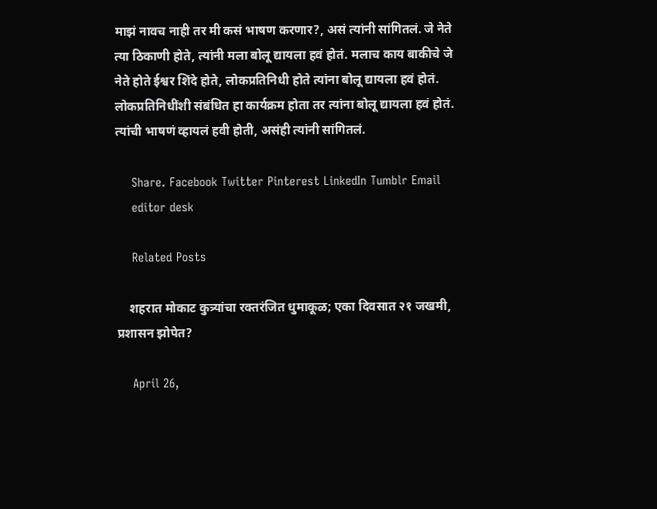माझं नावच नाही तर मी कसं भाषण करणार?, असं त्यांनी सांगितलं. जे नेते त्या ठिकाणी होते, त्यांनी मला बोलू द्यायला हवं होतं. मलाच काय बाकीचे जे नेते होते ईश्वर शिंदे होते, लोकप्रतिनिधी होते त्यांना बोलू द्यायला हवं होतं. लोकप्रतिनिधींशी संबंधित हा कार्यक्रम होता तर त्यांना बोलू द्यायला हवं होतं. त्यांची भाषणं व्हायलं हवी होती, असंही त्यांनी सांगितलं.

    Share. Facebook Twitter Pinterest LinkedIn Tumblr Email
    editor desk

    Related Posts

    शहरात मोकाट कुत्र्यांचा रक्तरंजित धुमाकूळ; एका दिवसात २१ जखमी, प्रशासन झोपेत?

    April 26,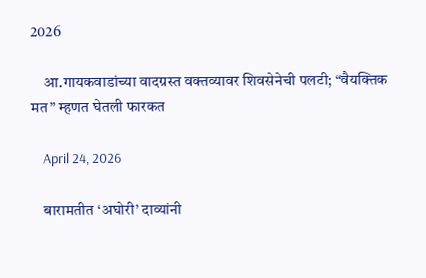2026

    आ.गायकवाडांच्या वादग्रस्त वक्तव्यावर शिवसेनेची पलटी; “वैयक्तिक मत” म्हणत घेतली फारकत

    April 24, 2026

    बारामतीत ‘अघोरी’ दाव्यांनी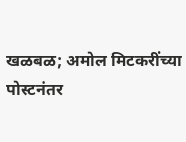खळबळ; अमोल मिटकरींच्या पोस्टनंतर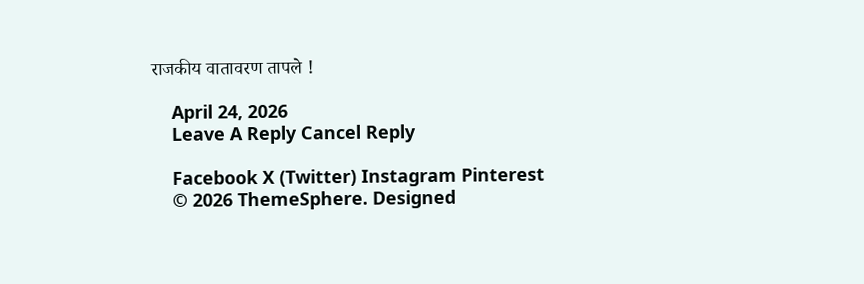राजकीय वातावरण तापले !

    April 24, 2026
    Leave A Reply Cancel Reply

    Facebook X (Twitter) Instagram Pinterest
    © 2026 ThemeSphere. Designed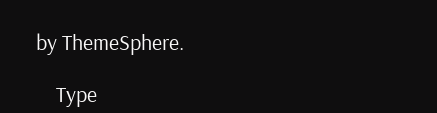by ThemeSphere.

    Type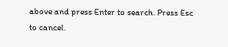above and press Enter to search. Press Esc to cancel.